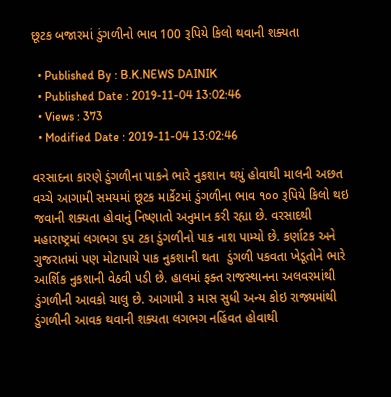છૂટક બજારમાં ડુંગળીનો ભાવ 100 રૂપિયે કિલો થવાની શક્યતા

  • Published By : B.K.NEWS DAINIK
  • Published Date : 2019-11-04 13:02:46
  • Views : 373
  • Modified Date : 2019-11-04 13:02:46

વરસાદના કારણે ડુંગળીના પાકને ભારે નુકશાન થયું હોવાથી માલની અછત વચ્ચે આગામી સમયમાં છૂટક માર્કેટમાં ડુંગળીના ભાવ ૧૦૦ રૂપિયે કિલો થઇ જવાની શક્યતા હોવાનું નિષ્ણાતો અનુમાન કરી રહ્યા છે. વરસાદથી મહારાષ્ટ્રમાં લગભગ ૬૫ ટકા ડુંગળીનો પાક નાશ પામ્યો છે. કર્ણાટક અને ગુજરાતમાં પણ મોટાપાયે પાક નુકશાની થતા  ડુંગળી પકવતા ખેડૂતોને ભારે આર્શિક નુકશાની વેઠવી પડી છે. હાલમાં ફક્ત રાજસ્થાનના અલવરમાંથી ડુંગળીની આવકો ચાલુ છે. આગામી ૩ માસ સુધી અન્ય કોઇ રાજ્યમાંથી ડુંગળીની આવક થવાની શક્યતા લગભગ નહિંવત હોવાથી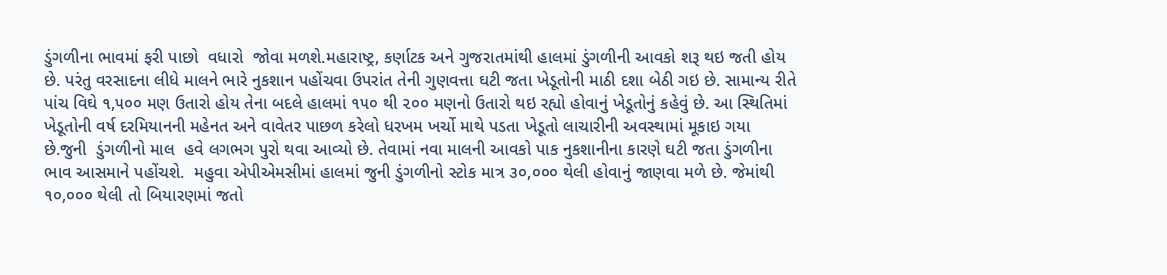ડુંગળીના ભાવમાં ફરી પાછો  વધારો  જોવા મળશે.મહારાષ્ટ્ર, કર્ણાટક અને ગુજરાતમાંથી હાલમાં ડુંગળીની આવકો શરૂ થઇ જતી હોય છે. પરંતુ વરસાદના લીધે માલને ભારે નુકશાન પહોંચવા ઉપરાંત તેની ગુણવત્તા ઘટી જતા ખેડૂતોની માઠી દશા બેઠી ગઇ છે. સામાન્ય રીતે  પાંચ વિઘે ૧,૫૦૦ મણ ઉતારો હોય તેના બદલે હાલમાં ૧૫૦ થી ૨૦૦ મણનો ઉતારો થઇ રહ્યો હોવાનું ખેડૂતોનું કહેવું છે. આ સ્થિતિમાં ખેડૂતોની વર્ષ દરમિયાનની મહેનત અને વાવેતર પાછળ કરેલો ધરખમ ખર્ચો માથે પડતા ખેડૂતો લાચારીની અવસ્થામાં મૂકાઇ ગયા છે.જુની  ડુંગળીનો માલ  હવે લગભગ પુરો થવા આવ્યો છે. તેવામાં નવા માલની આવકો પાક નુકશાનીના કારણે ઘટી જતા ડુંગળીના ભાવ આસમાને પહોંચશે.  મહુવા એપીએમસીમાં હાલમાં જુની ડુંગળીનો સ્ટોક માત્ર ૩૦,૦૦૦ થેલી હોવાનું જાણવા મળે છે. જેમાંથી ૧૦,૦૦૦ થેલી તો બિયારણમાં જતો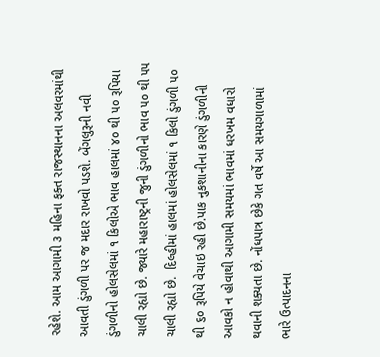રહેશે. આમ આગામી ૩ મહિના ફક્ત રાજસ્થાનના અલવરમાંથી આવતી ડુંગળી પર જ મદાર રાખવો પડશે. બેંગલુરૂની નવી ડુંગળીનો હોલસેલમાં ૧ કિલોએ ભાવ હાલમાં ૪૦ થી ૫૦ રૂપિયા ચાલી રહ્યો છે. જ્યારે મહારાષ્ટ્રની જુની ડુંગળીનો ભાવ ૫૦ થી ૫૫ ચાલી રહ્યો છે.  દિલ્હીમાં હાલમાં હોલસેલમાં ૧ કિલો ડુંગળી ૫૦ થી ૬૦ રૂપિયે વેચાઇ રહી છે.પાક નુકશાનીના કારણે ડુંગળીની આવકો ન હોવાથી આગામી સમયમાં ભાવમાં ધરખમ વધારો થવાની શક્યતા છે. નોંધપાત્ર છેકે ગત વર્ષે આ સમયગાળામાં  ભારે ઉત્પાદનના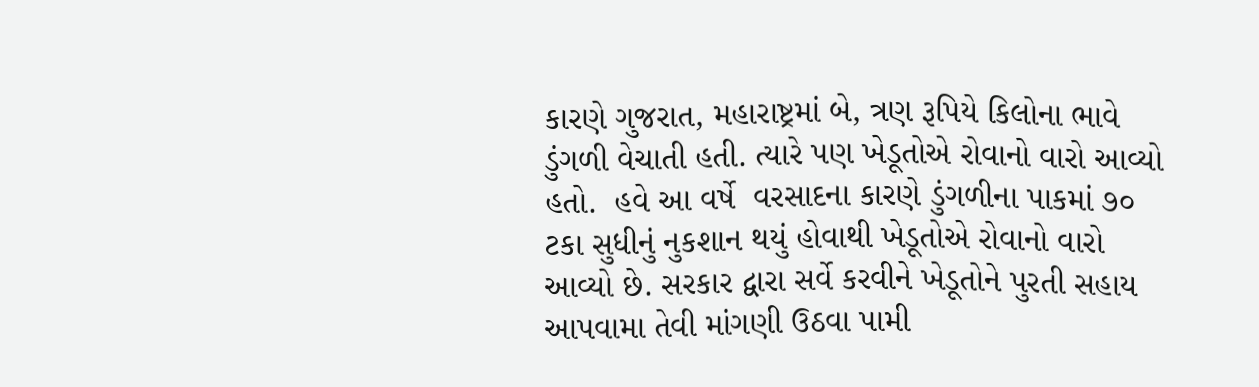કારણે ગુજરાત, મહારાષ્ટ્રમાં બે, ત્રણ રૂપિયે કિલોના ભાવે ડુંગળી વેચાતી હતી. ત્યારે પણ ખેડૂતોએ રોવાનો વારો આવ્યો હતો.  હવે આ વર્ષે  વરસાદના કારણે ડુંગળીના પાકમાં ૭૦ ટકા સુધીનું નુકશાન થયું હોવાથી ખેડૂતોએ રોવાનો વારો આવ્યો છે. સરકાર દ્વારા સર્વે કરવીને ખેડૂતોને પુરતી સહાય આપવામા તેવી માંગણી ઉઠવા પામી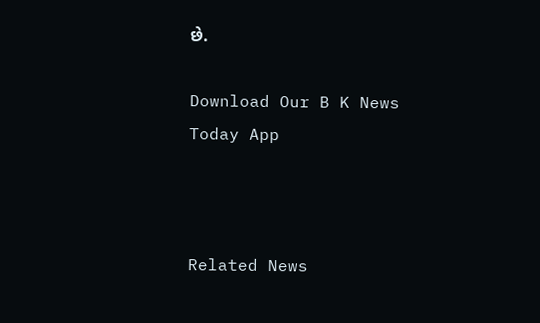છે.

Download Our B K News Today App



Related News